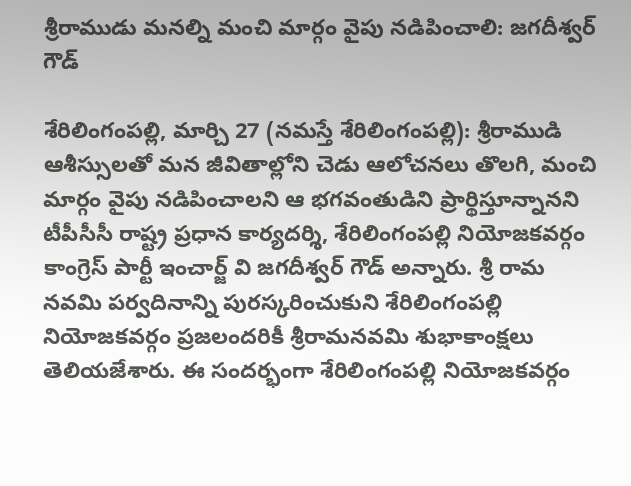శ్రీ‌రాముడు మ‌న‌ల్ని మంచి మార్గం వైపు న‌డిపించాలి: జగదీశ్వర్ గౌడ్

శేరిలింగంప‌ల్లి, మార్చి 27 (న‌మ‌స్తే శేరిలింగంప‌ల్లి): శ్రీరాముడి ఆశీస్సులతో మన జీవితాల్లోని చెడు ఆలోచనలు తొలగి, మంచి మార్గం వైపు నడిపించాల‌ని ఆ భగవంతుడిని ప్రార్థిస్తూన్నాన‌ని టీపీసీసీ రాష్ట్ర ప్రధాన కార్యదర్శి, శేరిలింగంపల్లి నియోజకవర్గం కాంగ్రెస్ పార్టీ ఇంచార్జ్ వి జగదీశ్వర్ గౌడ్ అన్నారు. శ్రీ రామ నవమి పర్వదినాన్ని పురస్కరించుకుని శేరిలింగంపల్లి నియోజకవర్గం ప్రజలందరికీ శ్రీరామనవమి శుభాకాంక్షలు తెలియ‌జేశారు. ఈ సందర్భంగా శేరిలింగంపల్లి నియోజకవర్గం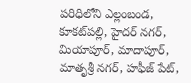పరిధిలోని ఎల్లంబండ, కూకట్‌ప‌ల్లి, హైదర్ నగర్, మియాపూర్, మాదాపూర్, మాతృశ్రీ నగర్, హఫీజ్ పేట్,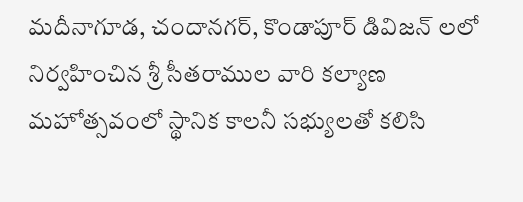మదీనాగూడ, చందానగర్, కొండాపూర్ డివిజన్ ల‌లో నిర్వహించిన శ్రీ సీతరాముల వారి కల్యాణ మహోత్సవంలో స్థానిక కాలనీ సభ్యులతో కలిసి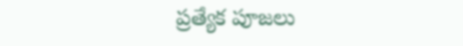ప్రత్యేక పూజలు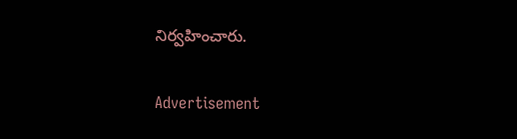నిర్వహించారు.

Advertisement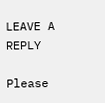LEAVE A REPLY

Please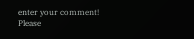enter your comment!
Please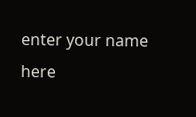enter your name here